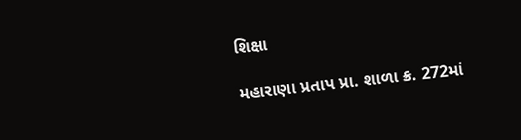શિક્ષા

મહારાણા પ્રતાપ પ્રા. શાળા ક્ર. 272માં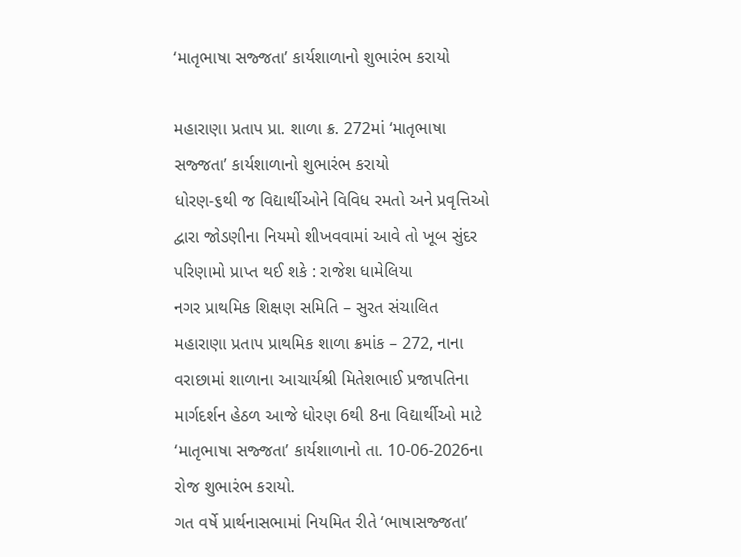‘માતૃભાષા સજ્જતા’ કાર્યશાળાનો શુભારંભ કરાયો

મહારાણા પ્રતાપ પ્રા. શાળા ક્ર. 272માં ‘માતૃભાષા સજ્જતા’ કાર્યશાળાનો શુભારંભ કરાયો
ધોરણ-૬થી જ વિદ્યાર્થીઓને વિવિધ રમતો અને પ્રવૃત્તિઓ દ્વારા જોડણીના નિયમો શીખવવામાં આવે તો ખૂબ સુંદર પરિણામો પ્રાપ્ત થઈ શકે : રાજેશ ધામેલિયા
નગર પ્રાથમિક શિક્ષણ સમિતિ – સુરત સંચાલિત મહારાણા પ્રતાપ પ્રાથમિક શાળા ક્રમાંક – 272, નાના વરાછામાં શાળાના આચાર્યશ્રી મિતેશભાઈ પ્રજાપતિના માર્ગદર્શન હેઠળ આજે ધોરણ 6થી 8ના વિદ્યાર્થીઓ માટે ‘માતૃભાષા સજ્જતા’ કાર્યશાળાનો તા. 10-06-2026ના રોજ શુભારંભ કરાયો.
ગત વર્ષે પ્રાર્થનાસભામાં નિયમિત રીતે ‘ભાષાસજ્જતા’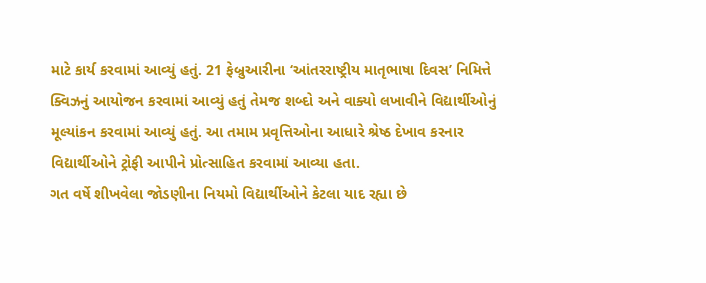માટે કાર્ય કરવામાં આવ્યું હતું. 21 ફેબ્રુઆરીના ‘આંતરરાષ્ટ્રીય માતૃભાષા દિવસ’ નિમિત્તે ક્વિઝનું આયોજન કરવામાં આવ્યું હતું તેમજ શબ્દો અને વાક્યો લખાવીને વિદ્યાર્થીઓનું મૂલ્યાંકન કરવામાં આવ્યું હતું. આ તમામ પ્રવૃત્તિઓના આધારે શ્રેષ્ઠ દેખાવ કરનાર વિદ્યાર્થીઓને ટ્રોફી આપીને પ્રોત્સાહિત કરવામાં આવ્યા હતા.
ગત વર્ષે શીખવેલા જોડણીના નિયમો વિદ્યાર્થીઓને કેટલા યાદ રહ્યા છે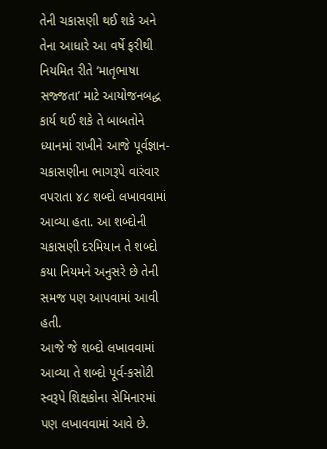તેની ચકાસણી થઈ શકે અને તેના આધારે આ વર્ષે ફરીથી નિયમિત રીતે ‘માતૃભાષા સજ્જતા’ માટે આયોજનબદ્ધ કાર્ય થઈ શકે તે બાબતોને ધ્યાનમાં રાખીને આજે પૂર્વજ્ઞાન-ચકાસણીના ભાગરૂપે વારંવાર વપરાતા ૪૮ શબ્દો લખાવવામાં આવ્યા હતા. આ શબ્દોની ચકાસણી દરમિયાન તે શબ્દો કયા નિયમને અનુસરે છે તેની સમજ પણ આપવામાં આવી હતી.
આજે જે શબ્દો લખાવવામાં આવ્યા તે શબ્દો પૂર્વ-કસોટી સ્વરૂપે શિક્ષકોના સેમિનારમાં પણ લખાવવામાં આવે છે.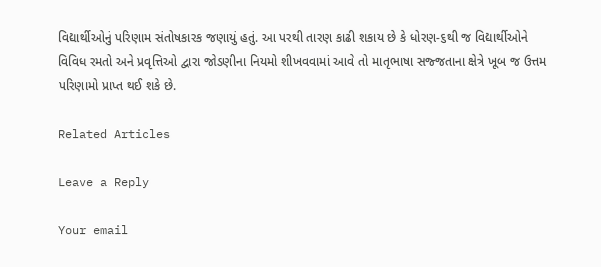વિદ્યાર્થીઓનું પરિણામ સંતોષકારક જણાયું હતું. આ પરથી તારણ કાઢી શકાય છે કે ધોરણ-૬થી જ વિદ્યાર્થીઓને વિવિધ રમતો અને પ્રવૃત્તિઓ દ્વારા જોડણીના નિયમો શીખવવામાં આવે તો માતૃભાષા સજ્જતાના ક્ષેત્રે ખૂબ જ ઉત્તમ પરિણામો પ્રાપ્ત થઈ શકે છે.

Related Articles

Leave a Reply

Your email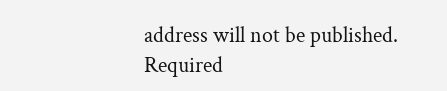address will not be published. Required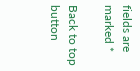fields are marked *

Back to top button